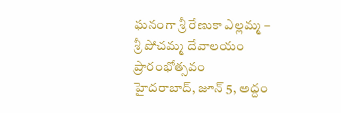ఘనంగా శ్రీ రేణుకా ఎల్లమ్మ – శ్రీ పోచమ్మ దేవాలయం ప్రారంభోత్సవం
హైదరాబాద్, జూన్ 5, అద్దం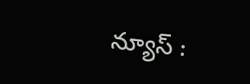న్యూస్ :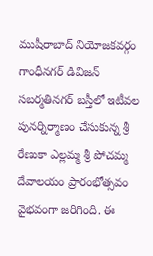ముషీరాబాద్ నియోజకవర్గం గాంధీనగర్ డివిజన్ సబర్మతినగర్ బస్తీలో ఇటీవల పునర్నిర్మాణం చేసుకున్న శ్రీ రేణుకా ఎల్లమ్మ శ్రీ పోచమ్మ దేవాలయం ప్రారంభోత్సవం వైభవంగా జరిగింది. ఈ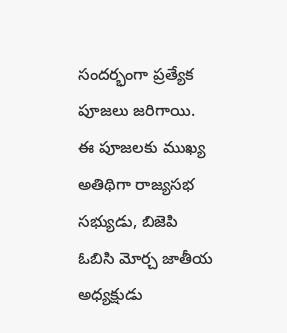సందర్భంగా ప్రత్యేక పూజలు జరిగాయి. ఈ పూజలకు ముఖ్య అతిథిగా రాజ్యసభ సభ్యుడు, బిజెపి ఓబిసి మోర్చ జాతీయ అధ్యక్షుడు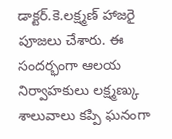డాక్టర్.కె.లక్ష్మణ్ హాజరై పూజలు చేశారు. ఈ సందర్భంగా ఆలయ నిర్వాహకులు లక్ష్మణ్కు శాలువాలు కప్పి ఘనంగా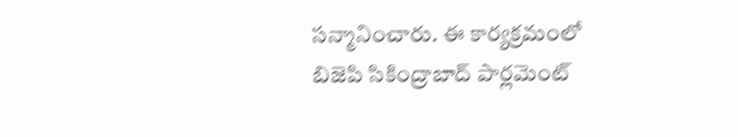సన్మానించారు. ఈ కార్యక్రమంలో బిజెపి సికింద్రాబాద్ పార్లమెంట్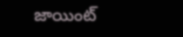జాయింట్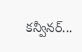కన్వీనర్...